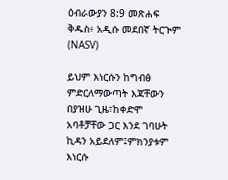ዕብራውያን 8:9 መጽሐፍ ቅዱስ፥ አዲሱ መደበኛ ትርጒም (NASV)

ይህም እነርሱን ከግብፅ ምድርለማውጣት እጃቸውን በያዝሁ ጊዜ፣ከቀድሞ አባቶቻቸው ጋር እንደ ገባሁት ኪዳን አይደለም፤ምክንያቱም እነርሱ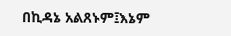በኪዳኔ አልጸኑም፤እኔም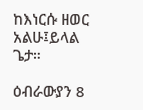ከእነርሱ ዘወር አልሁ፤ይላል ጌታ።

ዕብራውያን 8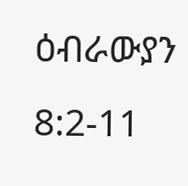ዕብራውያን 8:2-11